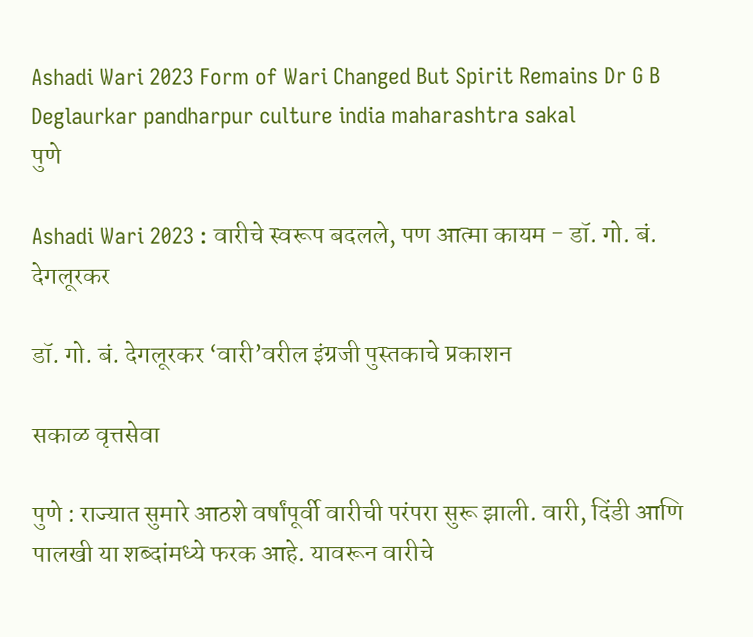Ashadi Wari 2023 Form of Wari Changed But Spirit Remains Dr G B Deglaurkar pandharpur culture india maharashtra sakal
पुणे

Ashadi Wari 2023 : वारीचे स्वरूप बदलले, पण आत्मा कायम - डॉ. गो. बं. देगलूरकर

डॉ. गो. बं. देगलूरकर ‘वारी’वरील इंग्रजी पुस्तकाचे प्रकाशन

सकाळ वृत्तसेवा

पुणे : राज्यात सुमारे आठशे वर्षांपूर्वी वारीची परंपरा सुरू झाली. वारी, दिंडी आणि पालखी या शब्दांमध्ये फरक आहे. यावरून वारीचे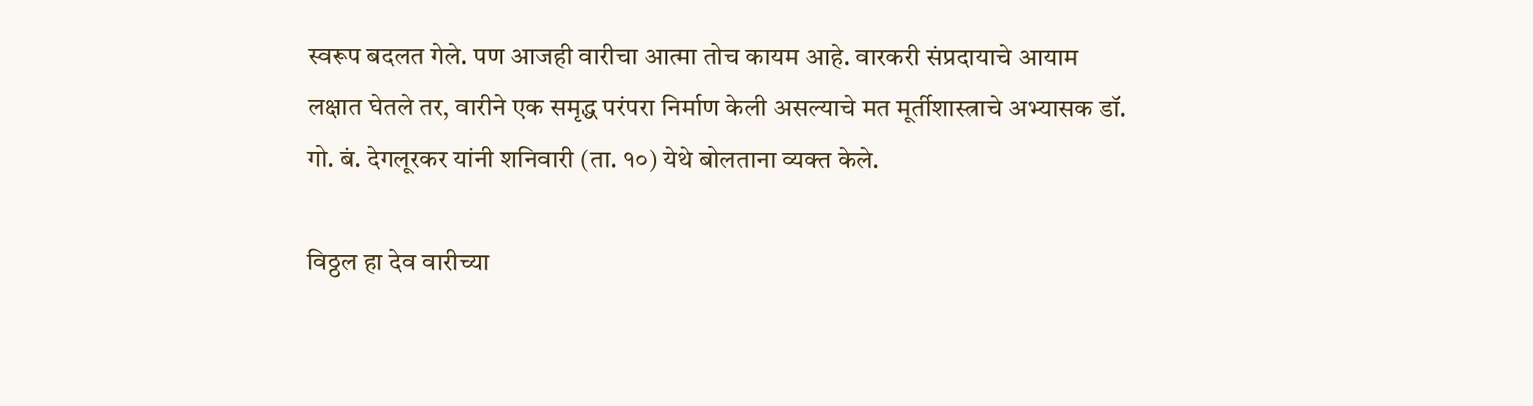स्वरूप बदलत गेले. पण आजही वारीचा आत्मा तोच कायम आहे. वारकरी संप्रदायाचे आयाम लक्षात घेतले तर, वारीने एक समृद्ध परंपरा निर्माण केली असल्याचे मत मूर्तीशास्त्राचे अभ्यासक डॉ. गो. बं. देगलूरकर यांनी शनिवारी (ता. १०) येथे बोलताना व्यक्त केले.

विठ्ठल हा देव वारीच्या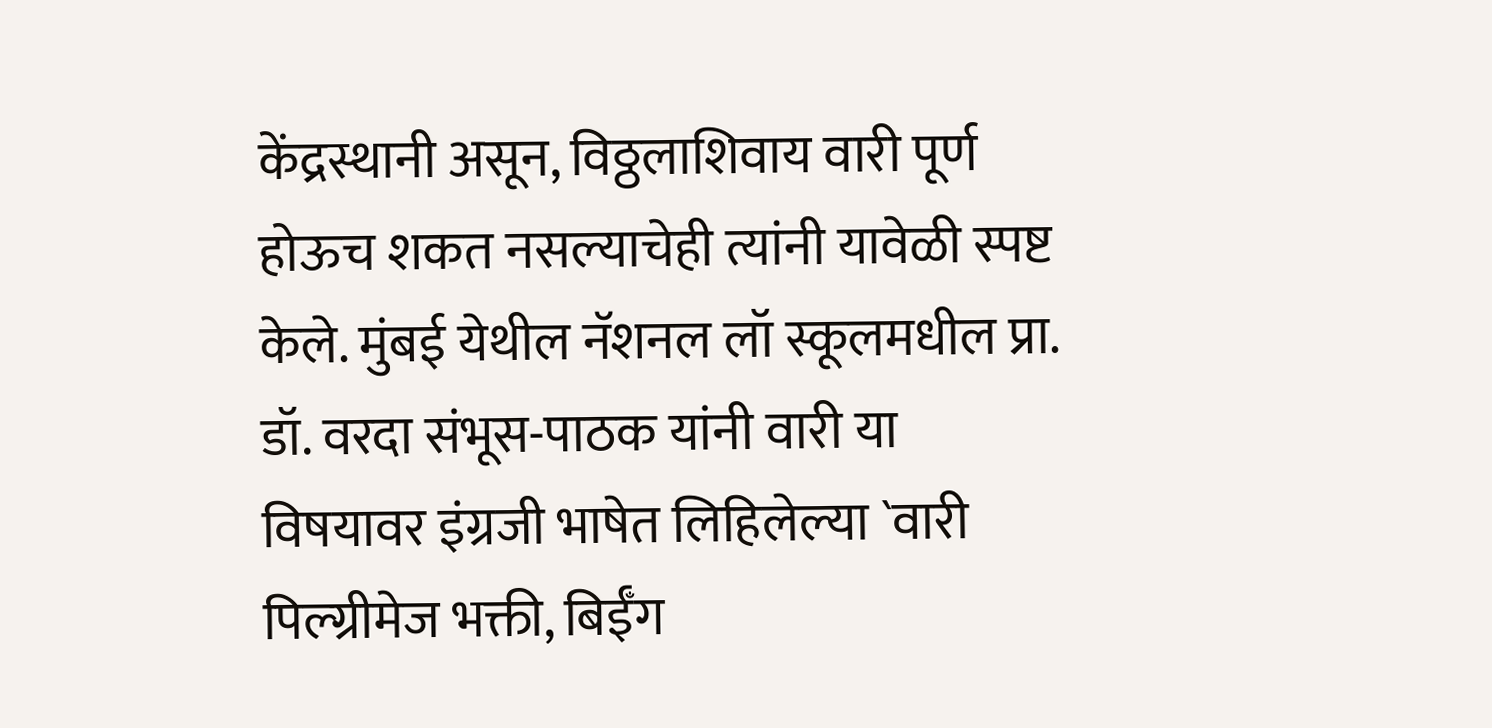केंद्रस्थानी असून, विठ्ठलाशिवाय वारी पूर्ण होऊच शकत नसल्याचेही त्यांनी यावेळी स्पष्ट केले. मुंबई येथील नॅशनल लॉ स्कूलमधील प्रा. डॉ. वरदा संभूस-पाठक यांनी वारी या विषयावर इंग्रजी भाषेत लिहिलेल्या `वारी पिल्ग्रीमेज भक्ती, बिईँग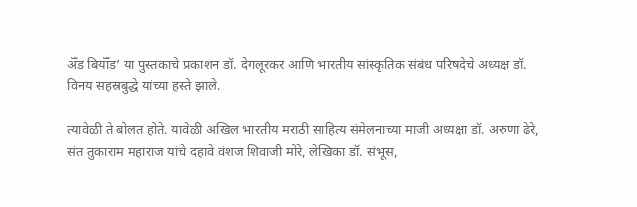ॲँड बियॉँड’ या पुस्तकाचे प्रकाशन डॉ. देगलूरकर आणि भारतीय सांस्कृतिक संबंध परिषदेचे अध्यक्ष डॉ. विनय सहस्रबुद्धे यांच्या हस्ते झाले.

त्यावेळी ते बोलत होते. यावेळी अखिल भारतीय मराठी साहित्य संमेलनाच्या माजी अध्यक्षा डॉ. अरुणा ढेरे, संत तुकाराम महाराज यांचे दहावे वंशज शिवाजी मोरे, लेखिका डॉ. संभूस,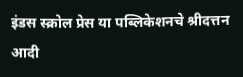इंडस स्क्रोल प्रेस या पब्लिकेशनचे श्रीदत्तन आदी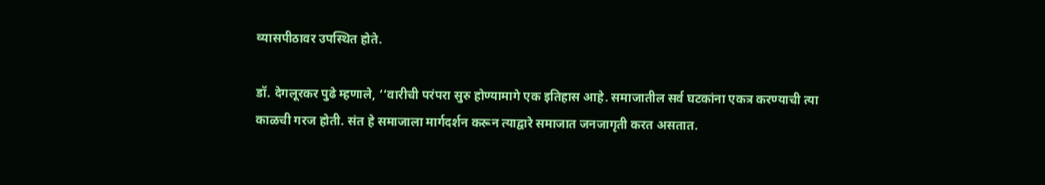व्यासपीठावर उपस्थित होते.

डॉ. देगलूरकर पुढे म्हणाले, ‘‘वारीची परंपरा सुरु होण्यामागे एक इतिहास आहे. समाजातील सर्व घटकांना एकत्र करण्याची त्या काळची गरज होती. संत हे समाजाला मार्गदर्शन करून त्याद्वारे समाजात जनजागृती करत असतात.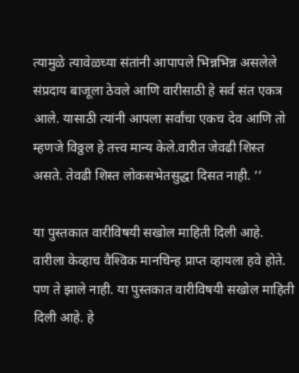त्यामुळे त्यावेळच्या संतांनी आपापले भिन्नभिन्न असलेले संप्रदाय बाजूला ठेवले आणि वारीसाठी हे सर्व संत एकत्र आले. यासाठी त्यांनी आपला सर्वांचा एकच देव आणि तो म्हणजे विठ्ठल हे तत्त्व मान्य केले.वारीत जेवढी शिस्त असते. तेवढी शिस्त लोकसभेतसुद्धा दिसत नाही. ’’

या पुस्तकात वारीविषयी सखोल माहिती दिली आहे. वारीला केव्हाच वैश्‍विक मानचिन्ह प्राप्त व्हायला हवे होते. पण ते झाले नाही. या पुस्तकात वारीविषयी सखोल माहिती दिली आहे. हे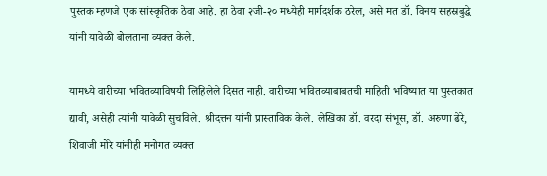पुस्तक म्हणजे एक सांस्कृतिक ठेवा आहे. हा ठेवा २जी-२० मध्येही मार्गदर्शक ठरेल, असे मत डॉ. विनय सहस्रबुद्धे यांनी यावेळी बोलताना व्यक्त केले.

यामध्ये वारीच्या भवितव्याविषयी लिहिलेले दिसत नाही. वारीच्या भवितव्याबाबतची माहिती भविष्यात या पुस्तकात द्यावी, असेही त्यांनी यावेळी सुचविले. श्रीदत्तन यांनी प्रास्ताविक केले. लेखिका डॉ. वरदा संभूस, डॉ. अरुणा ढेरे, शिवाजी मोरे यांनीही मनोगत व्यक्त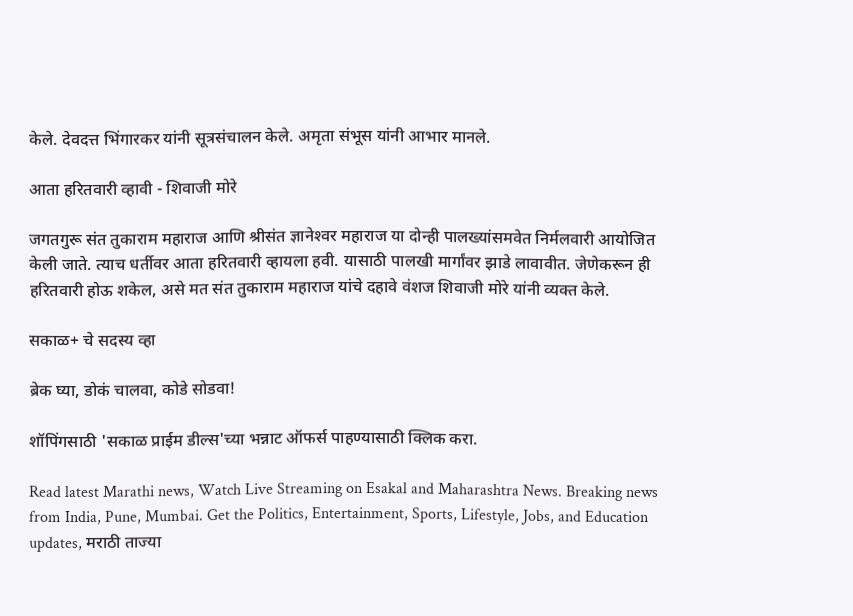केले. देवदत्त भिंगारकर यांनी सूत्रसंचालन केले. अमृता संभूस यांनी आभार मानले.

आता हरितवारी व्हावी - शिवाजी मोरे

जगतगुरू संत तुकाराम महाराज आणि श्रीसंत ज्ञानेश्‍वर महाराज या दोन्ही पालख्यांसमवेत निर्मलवारी आयोजित केली जाते. त्याच धर्तीवर आता हरितवारी व्हायला हवी. यासाठी पालखी मार्गांवर झाडे लावावीत. जेणेकरून ही हरितवारी होऊ शकेल, असे मत संत तुकाराम महाराज यांचे दहावे वंशज शिवाजी मोरे यांनी व्यक्त केले.

सकाळ+ चे सदस्य व्हा

ब्रेक घ्या, डोकं चालवा, कोडे सोडवा!

शॉपिंगसाठी 'सकाळ प्राईम डील्स'च्या भन्नाट ऑफर्स पाहण्यासाठी क्लिक करा.

Read latest Marathi news, Watch Live Streaming on Esakal and Maharashtra News. Breaking news from India, Pune, Mumbai. Get the Politics, Entertainment, Sports, Lifestyle, Jobs, and Education updates, मराठी ताज्या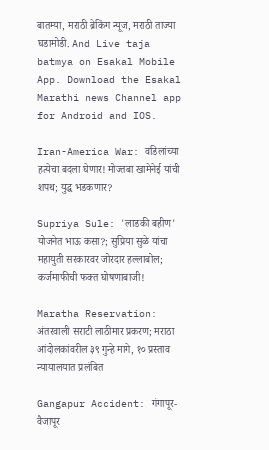बातम्या, मराठी ब्रेकिंग न्यूज, मराठी ताज्या घडामोडी. And Live taja batmya on Esakal Mobile App. Download the Esakal Marathi news Channel app for Android and IOS.

Iran-America War: वडिलांच्या हत्येचा बदला घेणार! मोज्तबा खामेनेई यांची शपथ; युद्ध भडकणार?

Supriya Sule: 'लाडकी बहीण' योजनेत भाऊ कसा?; सुप्रिया सुळे यांचा महायुती सरकारवर जोरदार हल्लाबोल; कर्जमाफीची फक्त घोषणाबाजी!

Maratha Reservation: अंतरवाली सराटी लाठीमार प्रकरण; मराठा आंदोलकांवरील ३९ गुन्हे मागे, १० प्रस्ताव न्यायालयात प्रलंबित

Gangapur Accident: गंगापूर-वैजापूर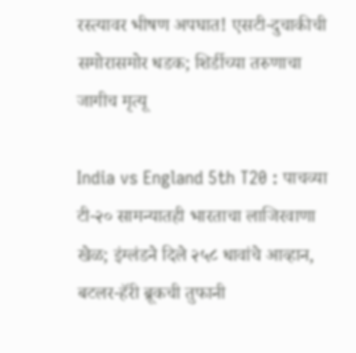रस्त्यावर भीषण अपघात! एसटी-दुचाकीची समोरासमोर धडक; शिर्डीच्या तरुणाचा जागीच मृत्यू

India vs England 5th T20 : पाचव्या टी-२० सामन्यातही भारताचा लाजिरवाणा खेळ; इंग्लंडने दिले २५८ धावांचे आव्हान, बटलर-हॅरी ब्रूकची तुफानी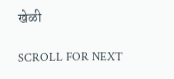खेळी

SCROLL FOR NEXT